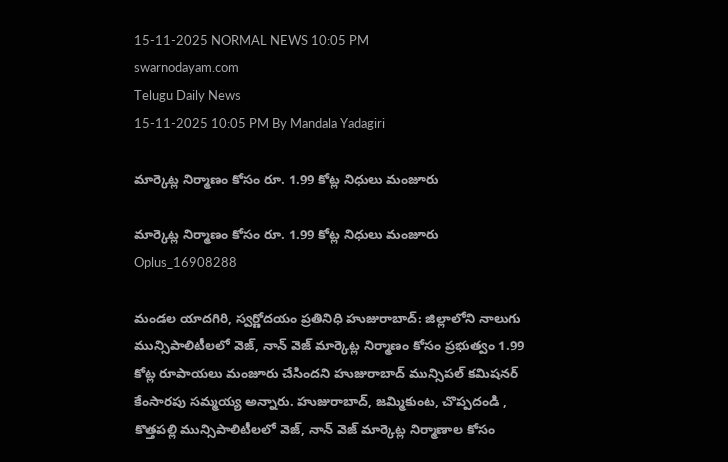15-11-2025 NORMAL NEWS 10:05 PM
swarnodayam.com
Telugu Daily News
15-11-2025 10:05 PM By Mandala Yadagiri

మార్కెట్ల నిర్మాణం కోసం రూ. 1.99 కోట్ల నిధులు మంజూరు

మార్కెట్ల నిర్మాణం కోసం రూ. 1.99 కోట్ల నిధులు మంజూరు
Oplus_16908288

మండల యాదగిరి, స్వర్ణోదయం ప్రతినిధి హుజురాబాద్: జిల్లాలోని నాలుగు మున్సిపాలిటీలలో వెజ్, నాన్ వెజ్ మార్కెట్ల నిర్మాణం కోసం ప్రభుత్వం 1.99 కోట్ల రూపాయలు మంజూరు చేసిందని హుజురాబాద్ మున్సిపల్ కమిషనర్ కేంసారపు సమ్మయ్య అన్నారు. హుజురాబాద్, జమ్మికుంట, చొప్పదండి , కొత్తపల్లి మున్సిపాలిటీలలో వెజ్, నాన్ వెజ్ మార్కెట్ల నిర్మాణాల కోసం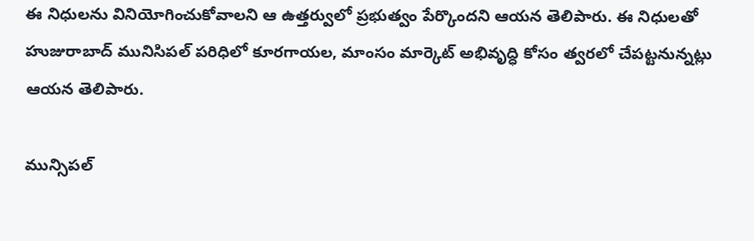ఈ నిధులను వినియోగించుకోవాలని ఆ ఉత్తర్వులో ప్రభుత్వం పేర్కొందని ఆయన తెలిపారు. ఈ నిధులతో హుజురాబాద్ మునిసిపల్ పరిధిలో కూరగాయల, మాంసం మార్కెట్ అభివృద్ధి కోసం త్వరలో చేపట్టనున్నట్లు ఆయన తెలిపారు.

మున్సిపల్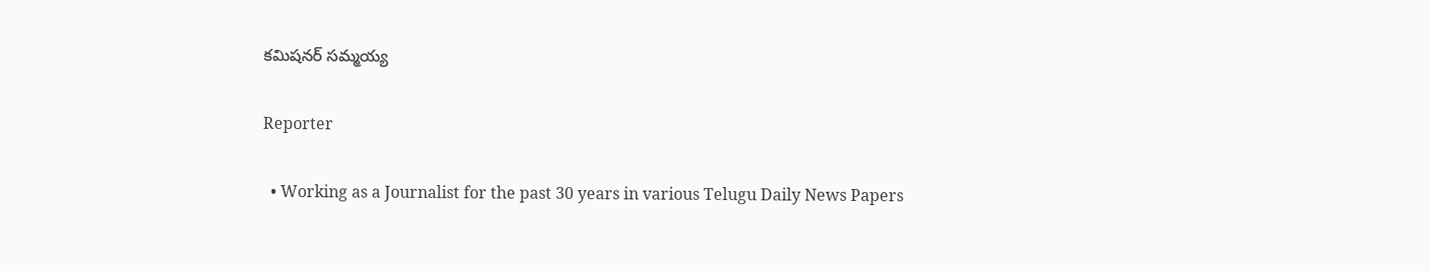కమిషనర్ సమ్మయ్య

Reporter

  • Working as a Journalist for the past 30 years in various Telugu Daily News Papers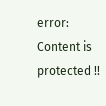error: Content is protected !!